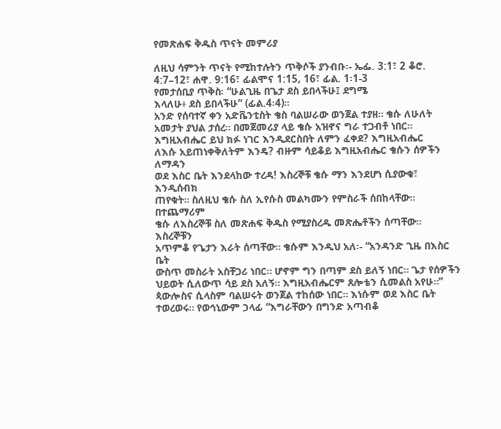የመጽሐፍ ቅዱስ ጥናት መምሪያ

ለዚህ ሳምንት ጥናት የሚከተሉትን ጥቅሶች ያንብቡ፡- ኤፌ. 3:1፣ 2 ቆሮ. 4:7–12፣ ሐዋ. 9:16፣ ፊልሞና 1:15, 16፣ ፊል. 1፡1-3
የመታሰቢያ ጥቅስ፡ “ሁልጊዜ በጌታ ደስ ይበላችሁ፤ ደግሜ
እላለሁ፥ ደስ ይበላችሁ” (ፊል.4፡4)።
አንድ የሰባተኛ ቀን አድቬንቲስት ቄስ ባልሠራው ወንጀል ተያዘ። ቄሱ ለሁለት
አመታት ያህል ታሰረ። በመጀመሪያ ላይ ቄሱ አዝኖና ግራ ተጋብቶ ነበር።
እግዚአብሔር ይህ ክፉ ነገር እንዲደርስበት ለምን ፈቀደ? እግዚአብሔር
ለእሱ አይጠነቀቅለትም እንዴ? ብዙም ሳይቆይ እግዚአብሔር ቄሱን ሰዎችን ለማዳን
ወደ እስር ቤት እንደላከው ተረዳ! እስረኞቹ ቄሱ ማን እንደሆነ ሲያውቁ፣ እንዲሰብክ
ጠየቁት። ስለዚህ ቄሱ ስለ ኢየሱስ መልካሙን የምስራች ሰበከላቸው። በተጨማሪም
ቄሱ ለእስረኞቹ ስለ መጽሐፍ ቅዱስ የሚያስረዱ መጽሔቶችን ሰጣቸው። እስረኞቹን
አጥምቆ የጌታን እራት ሰጣቸው። ቄሱም እንዲህ አለ፡- “አንዳንድ ጊዜ በእስር ቤት
ውስጥ መስራት አስቸጋሪ ነበር። ሆኖም ግን በጣም ደስ ይለኝ ነበር። ጌታ የሰዎችን
ህይወት ሲለውጥ ሳይ ደስ አለኝ። እግዚአብሔርም ጸሎቴን ሲመልስ አየሁ።”
ጳውሎስና ሲላስም ባልሠሩት ወንጀል ተከሰው ነበር። እነሱም ወደ እስር ቤት
ተወረወሩ። የወኅኒውም ኃላፊ “እግራቸውን በግንድ አጣብቆ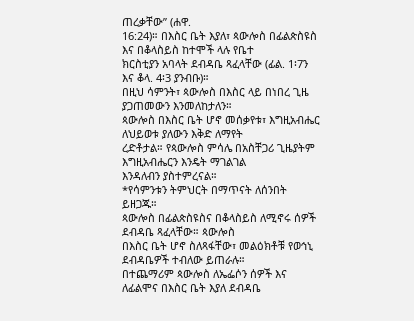ጠረቃቸው” (ሐዋ.
16:24)። በእስር ቤት እያለ፣ ጳውሎስ በፊልጵስዩስ እና በቆላስይስ ከተሞች ላሉ የቤተ
ክርስቲያን አባላት ደብዳቤ ጻፈላቸው (ፊል. 1፡7ን እና ቆላ. 4፡3 ያንብቡ)።
በዚህ ሳምንት፣ ጳውሎስ በእስር ላይ በነበረ ጊዜ ያጋጠመውን እንመለከታለን።
ጳውሎስ በእስር ቤት ሆኖ መሰቃየቱ፣ እግዚአብሔር ለህይወቱ ያለውን እቅድ ለማየት
ረድቶታል። የጳውሎስ ምሳሌ በአስቸጋሪ ጊዜያትም እግዚአብሔርን እንዴት ማገልገል
እንዳለብን ያስተምረናል።
*የሳምንቱን ትምህርት በማጥናት ለሰንበት ይዘጋጁ።
ጳውሎስ በፊልጵስዩስና በቆላስይስ ለሚኖሩ ሰዎች ደብዳቤ ጻፈላቸው። ጳውሎስ
በእስር ቤት ሆኖ ስለጻፋቸው፣ መልዕክቶቹ የወኅኒ ደብዳቤዎች ተብለው ይጠራሉ።
በተጨማሪም ጳውሎስ ለኤፌሶን ሰዎች እና ለፊልሞና በእስር ቤት እያለ ደብዳቤ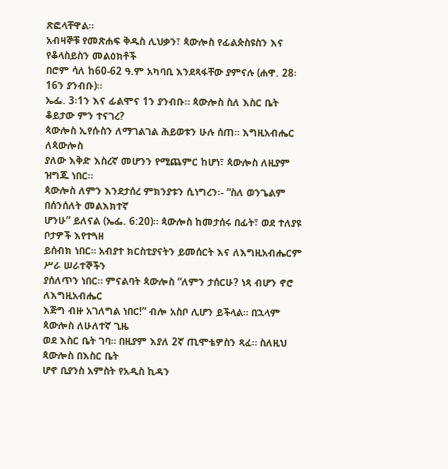ጽፎላቸዋል።
አብዛኞቹ የመጽሐፍ ቅዱስ ሊህቃን፣ ጳውሎስ የፊልጵስዩስን እና የቆላስይስን መልዕክቶች
በሮም ሳለ ከ60-62 ዓ.ም አካባቢ እንደጻፋቸው ያምናሉ (ሐዋ. 28፡16ን ያንብቡ)።
ኤፌ. 3፡1ን እና ፊልሞና 1ን ያንብቡ። ጳውሎስ ስለ እስር ቤት ቆይታው ምን ተናገረ?
ጳውሎስ ኢየሱስን ለማገልገል ሕይወቱን ሁሉ ሰጠ። እግዚአብሔር ለጳውሎስ
ያለው እቅድ እስረኛ መሆንን የሚጨምር ከሆነ፣ ጳውሎስ ለዚያም ዝግጁ ነበር።
ጳውሎስ ለምን እንደታሰረ ምክንያቱን ሲነግረን፡- “ስለ ወንጌልም በሰንሰለት መልእክተኛ
ሆንሁ” ይለናል (ኤፌ. 6:20)። ጳውሎስ ከመታሰሩ በፊት፣ ወደ ተለያዩ ቦታዎች እየተጓዘ
ይሰብክ ነበር። አብያተ ክርስቲያናትን ይመሰርት እና ለእግዚአብሔርም ሥራ ሠራተኞችን
ያሰለጥን ነበር። ምናልባት ጳውሎስ “ለምን ታሰርሁ? ነጻ ብሆን ኖሮ ለእግዚአብሔር
እጅግ ብዙ አገለግል ነበር!” ብሎ አስቦ ሊሆን ይችላል። በኋላም ጳውሎስ ለሁለተኛ ጊዜ
ወደ እስር ቤት ገባ። በዚያም እያለ 2ኛ ጢሞቴዎስን ጻፈ። ስለዚህ ጳውሎስ በእስር ቤት
ሆኖ ቢያንስ አምስት የአዲስ ኪዳን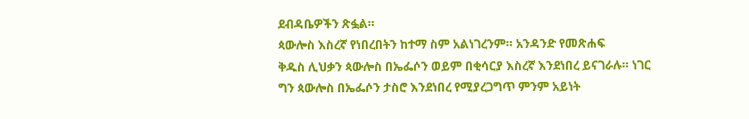ደብዳቤዎችን ጽፏል።
ጳውሎስ እስረኛ የነበረበትን ከተማ ስም አልነገረንም። አንዳንድ የመጽሐፍ
ቅዱስ ሊህቃን ጳውሎስ በኤፌሶን ወይም በቂሳርያ እስረኛ እንደነበረ ይናገራሉ። ነገር
ግን ጳውሎስ በኤፌሶን ታስሮ እንደነበረ የሚያረጋግጥ ምንም አይነት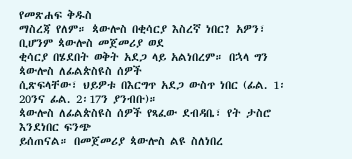የመጽሐፍ ቅዱስ
ማስረጃ የለም። ጳውሎስ በቂሳርያ እስረኛ ነበር? አዎን፣ ቢሆንም ጳውሎስ መጀመሪያ ወደ
ቂሳርያ በሄደበት ወቅት አደጋ ላይ አልነበረም። በኋላ ግን ጳውሎስ ለፊልጵስዩስ ሰዎች
ሲጽፍላቸው፣ ህይዎቱ በእርግጥ አደጋ ውስጥ ነበር (ፊል. 1፡20ንና ፊል. 2፡17ን ያንብቡ)።
ጳውሎስ ለፊልጵስዩስ ሰዎች የጻፈው ደብዳቤ፣ የት ታስሮ እንደነበር ፍንጭ
ይሰጠናል። በመጀመሪያ ጳውሎስ ልዩ ስለነበረ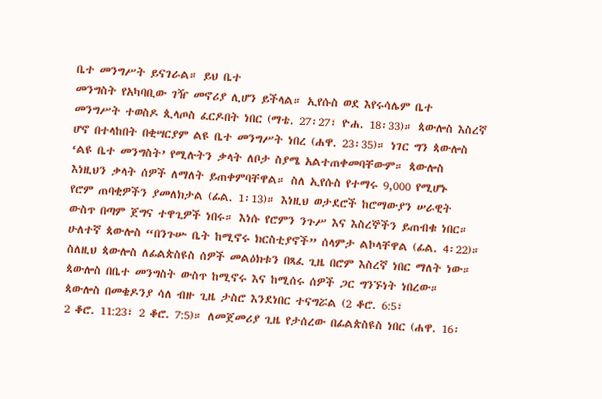ቤተ መንግሥት ይናገራል። ይህ ቤተ
መንግስት የአካባቢው ገዥ መኖሪያ ሊሆን ይችላል። ኢየሱስ ወደ እየሩሳሌም ቤተ
መንግሥት ተወስዶ ጲላጦስ ፈርዶበት ነበር (ማቴ. 27፡27፣ ዮሐ. 18፡33)። ጳውሎስ እስረኛ
ሆኖ በተላከበት በቂሣርያም ልዩ ቤተ መንግሥት ነበረ (ሐዋ. 23፡35)። ነገር ግን ጳውሎስ
‘ልዩ ቤተ መንግስት’ የሚሉትን ቃላት ለቦታ ስያሜ አልተጠቀመባቸውም። ጳውሎስ
እነዚህን ቃላት ሰዎች ለማለት ይጠቀምባቸዋል። ስለ ኢየሱስ የተማሩ 9,000 የሚሆኑ
የሮም ጠባቂዎችን ያመለክታል (ፊል. 1፡13)። እነዚህ ወታደሮች ከሮማውያን ሠራዊት
ውስጥ በጣም ጀግና ተዋጊዎች ነበሩ። እነሱ የሮምን ንጉሥ እና እስረኞችን ይጠብቁ ነበር።
ሁለተኛ ጳውሎስ “በንጉሡ ቤት ከሚኖሩ ክርስቲያኖች” ሰላምታ ልኮላቸዋል (ፊል. 4፡22)።
ስለዚህ ጳውሎስ ለፊልጵስዩስ ሰዎች መልዕክቱን በጻፈ ጊዜ በሮም እስረኛ ነበር ማለት ነው።
ጳውሎስ በቤተ መንግስት ውስጥ ከሚኖሩ እና ከሚሰሩ ሰዎች ጋር ግንኙነት ነበረው።
ጳውሎስ በመቄዶንያ ሳለ ብዙ ጊዜ ታስሮ እንደነበር ተናግሯል (2 ቆሮ. 6:5፣
2 ቆሮ. 11:23፣ 2 ቆሮ. 7:5)። ለመጀመሪያ ጊዜ የታሰረው በፊልጵስዩስ ነበር (ሐዋ. 16፡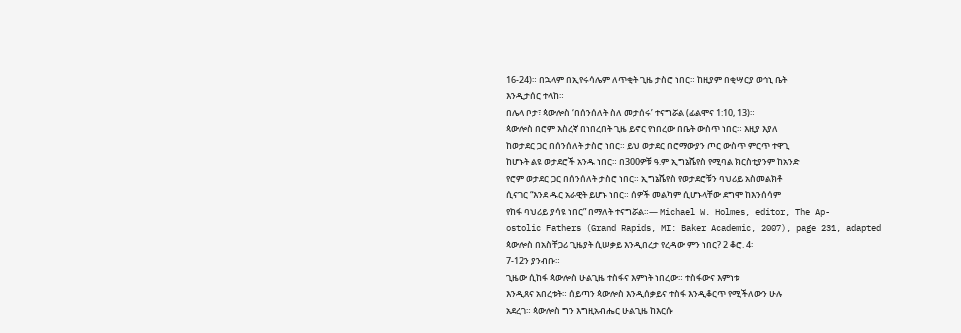16-24)። በኋላም በኢየሩሳሌም ለጥቂት ጊዜ ታስሮ ነበር። ከዚያም በቂሣርያ ወኅኒ ቤት
እንዲታሰር ተላከ።
በሌላ ቦታ፣ ጳውሎስ ‘በሰንሰለት ስለ መታሰሩ’ ተናግሯል (ፊልሞና 1:10, 13)።
ጳውሎስ በሮም እስረኛ በነበረበት ጊዜ ይኖር የነበረው በቤት ውስጥ ነበር። እዚያ እያለ
ከወታደር ጋር በሰንሰለት ታስሮ ነበር። ይህ ወታደር በሮማውያን ጦር ውስጥ ምርጥ ተዋጊ
ከሆኑት ልዩ ወታደሮች አንዱ ነበር። በ300ዎቹ ዓ.ም ኢግኔሼየስ የሚባል ክርስቲያንም ከአንድ
የሮም ወታደር ጋር በሰንሰለት ታስሮ ነበር። ኢግኔሼየስ የወታደሮቹን ባህሪይ አስመልክቶ
ሲናገር “እንደ ዱር አራዊት ይሆኑ ነበር። ሰዎች መልካም ሲሆኑላቸው ደግሞ ከእንሰሳም
የከፋ ባህሪይ ያሳዩ ነበር” በማለት ተናግሯል።— Michael W. Holmes, editor, The Ap-
ostolic Fathers (Grand Rapids, MI: Baker Academic, 2007), page 231, adapted
ጳውሎስ በአስቸጋሪ ጊዜያት ሲሠቃይ እንዲበረታ የረዳው ምን ነበር? 2 ቆሮ. 4፡
7-12ን ያንብቡ።
ጊዜው ሲከፋ ጳውሎስ ሁልጊዜ ተስፋና እምነት ነበረው። ተስፋውና እምነቱ
እንዲጸና አበረቱት። ሰይጣን ጳውሎስ እንዲሰቃይና ተስፋ እንዲቆርጥ የሚችለውን ሁሉ
አደረገ። ጳውሎስ ግን እግዚአብሔር ሁልጊዜ ከእርሱ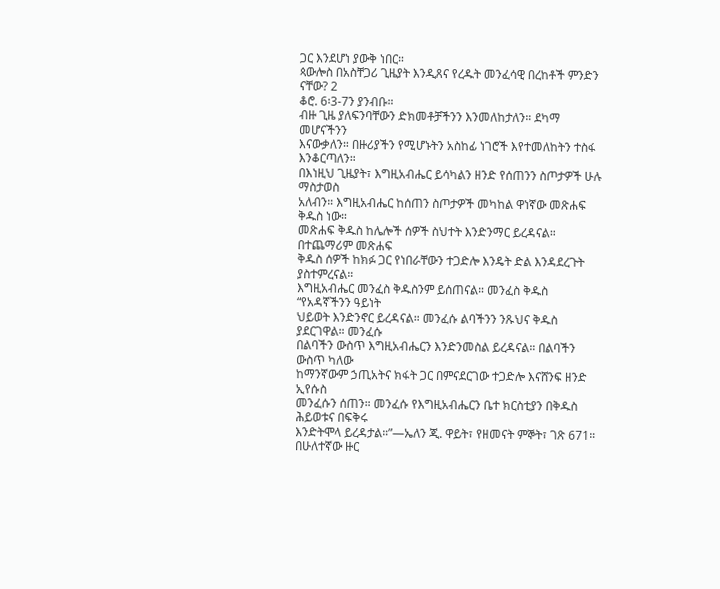ጋር እንደሆነ ያውቅ ነበር።
ጳውሎስ በአስቸጋሪ ጊዜያት እንዲጸና የረዱት መንፈሳዊ በረከቶች ምንድን ናቸው? 2
ቆሮ. 6፡3-7ን ያንብቡ።
ብዙ ጊዜ ያለፍንባቸውን ድክመቶቻችንን እንመለከታለን። ደካማ መሆናችንን
እናውቃለን። በዙሪያችን የሚሆኑትን አስከፊ ነገሮች እየተመለከትን ተስፋ እንቆርጣለን።
በእነዚህ ጊዜያት፣ እግዚአብሔር ይሳካልን ዘንድ የሰጠንን ስጦታዎች ሁሉ ማስታወስ
አለብን። እግዚአብሔር ከሰጠን ስጦታዎች መካከል ዋነኛው መጽሐፍ ቅዱስ ነው።
መጽሐፍ ቅዱስ ከሌሎች ሰዎች ስህተት እንድንማር ይረዳናል። በተጨማሪም መጽሐፍ
ቅዱስ ሰዎች ከክፉ ጋር የነበራቸውን ተጋድሎ እንዴት ድል እንዳደረጉት ያስተምረናል።
እግዚአብሔር መንፈስ ቅዱስንም ይሰጠናል። መንፈስ ቅዱስ “የአዳኛችንን ዓይነት
ህይወት እንድንኖር ይረዳናል። መንፈሱ ልባችንን ንጹህና ቅዱስ ያደርገዋል። መንፈሱ
በልባችን ውስጥ እግዚአብሔርን እንድንመስል ይረዳናል። በልባችን ውስጥ ካለው
ከማንኛውም ኃጢአትና ክፋት ጋር በምናደርገው ተጋድሎ እናሸንፍ ዘንድ ኢየሱስ
መንፈሱን ሰጠን። መንፈሱ የእግዚአብሔርን ቤተ ክርስቲያን በቅዱስ ሕይወቱና በፍቅሩ
እንድትሞላ ይረዳታል።”—ኤለን ጂ. ዋይት፣ የዘመናት ምኞት፣ ገጽ 671።
በሁለተኛው ዙር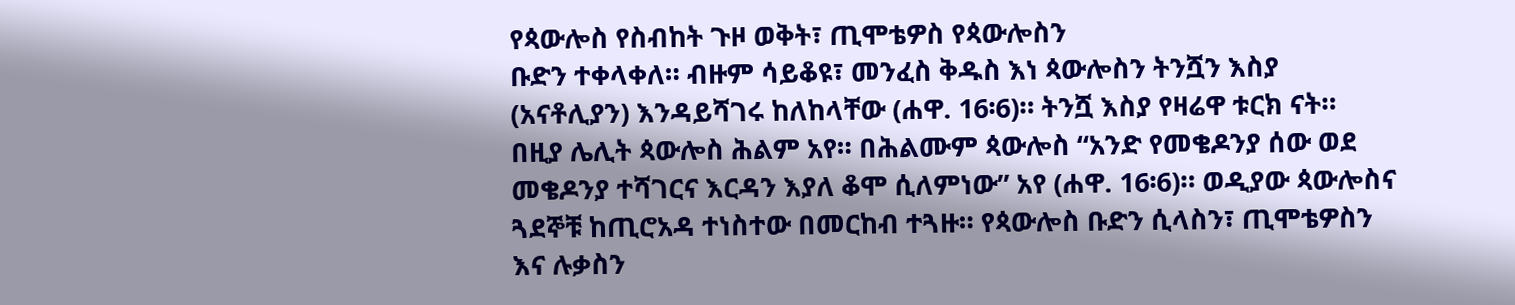የጳውሎስ የስብከት ጉዞ ወቅት፣ ጢሞቴዎስ የጳውሎስን
ቡድን ተቀላቀለ። ብዙም ሳይቆዩ፣ መንፈስ ቅዱስ እነ ጳውሎስን ትንሿን እስያ
(አናቶሊያን) እንዳይሻገሩ ከለከላቸው (ሐዋ. 16፡6)። ትንሿ እስያ የዛሬዋ ቱርክ ናት።
በዚያ ሌሊት ጳውሎስ ሕልም አየ። በሕልሙም ጳውሎስ “አንድ የመቄዶንያ ሰው ወደ
መቄዶንያ ተሻገርና እርዳን እያለ ቆሞ ሲለምነው” አየ (ሐዋ. 16፡6)። ወዲያው ጳውሎስና
ጓደኞቹ ከጢሮአዳ ተነስተው በመርከብ ተጓዙ። የጳውሎስ ቡድን ሲላስን፣ ጢሞቴዎስን
እና ሉቃስን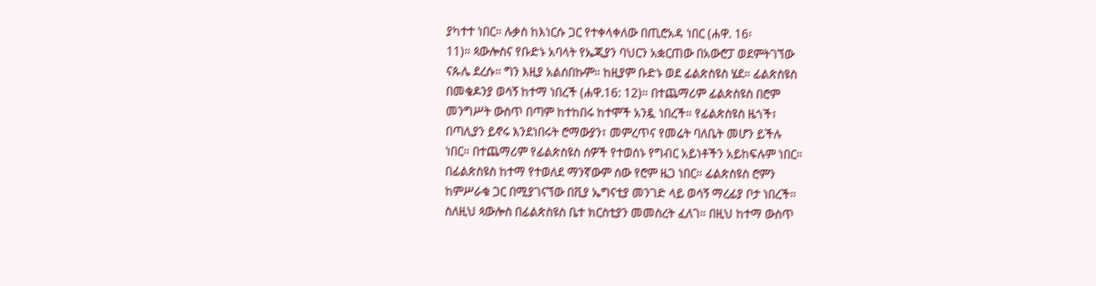ያካተተ ነበር። ሉቃስ ከእነርሱ ጋር የተቀላቀለው በጢሮአዳ ነበር (ሐዋ. 16፡
11)። ጳውሎስና የቡድኑ አባላት የኤጂያን ባህርን አቋርጠው በአውሮፓ ወደምትገኘው
ናጱሌ ደረሱ። ግን እዚያ አልሰበኩም። ከዚያም ቡድኑ ወደ ፊልጵስዩስ ሄደ። ፊልጵስዩስ
በመቄዶንያ ወሳኝ ከተማ ነበረች (ሐዋ.16: 12)። በተጨማሪም ፊልጵስዩስ በሮም
መንግሥት ውስጥ በጣም ከተከበሩ ከተሞች አንዷ ነበረች። የፊልጵስዩስ ዜጎች፣
በጣሊያን ይኖሩ እንደነበሩት ሮማውያን፣ መምረጥና የመሬት ባለቤት መሆን ይችሉ
ነበር። በተጨማሪም የፊልጵስዩስ ሰዎች የተወሰኑ የግብር አይነቶችን አይከፍሉም ነበር።
በፊልጵስዩስ ከተማ የተወለደ ማንኛውም ሰው የሮም ዜጋ ነበር። ፊልጵስዩስ ሮምን
ከምሥራቁ ጋር በሚያገናኘው በቪያ ኤግናቲያ መንገድ ላይ ወሳኝ ማረፊያ ቦታ ነበረች።
ስለዚህ ጳውሎስ በፊልጵስዩስ ቤተ ክርስቲያን መመስረት ፈለገ። በዚህ ከተማ ውስጥ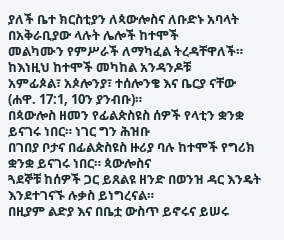ያለች ቤተ ክርስቲያን ለጳውሎስና ለቡድኑ አባላት በአቅራቢያው ላሉት ሌሎች ከተሞች
መልካሙን የምሥራች ለማካፈል ትረዳቸዋለች። ከእነዚህ ከተሞች መካከል አንዳንዶቹ
አምፊጶል፣ አጶሎንያ፣ ተሰሎንቄ እና ቤርያ ናቸው (ሐዋ. 17:1, 10ን ያንብቡ)።
በጳውሎስ ዘመን የፊልጵስዩስ ሰዎች የላቲን ቋንቋ ይናገሩ ነበር። ነገር ግን ሕዝቡ
በገበያ ቦታና በፊልጵስዩስ ዙሪያ ባሉ ከተሞች የግሪክ ቋንቋ ይናገሩ ነበር። ጳውሎስና
ጓደኞቹ ከሰዎች ጋር ይጸልዩ ዘንድ በወንዝ ዳር እንዴት እንደተገናኙ ሉቃስ ይነግረናል።
በዚያም ልድያ እና በቤቷ ውስጥ ይኖሩና ይሠሩ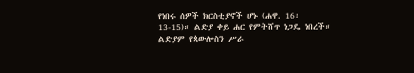የነበሩ ሰዎች ክርስቲያኖች ሆኑ (ሐዋ. 16፡
13-15)። ልድያ ቀይ ሐር የምትሸጥ ነጋዴ ነበረች። ልድያም የጳውሎስን ሥራ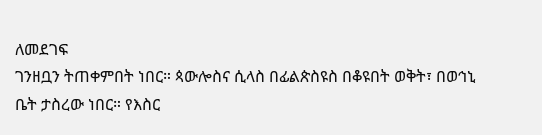ለመደገፍ
ገንዘቧን ትጠቀምበት ነበር። ጳውሎስና ሲላስ በፊልጵስዩስ በቆዩበት ወቅት፣ በወኅኒ
ቤት ታስረው ነበር። የእስር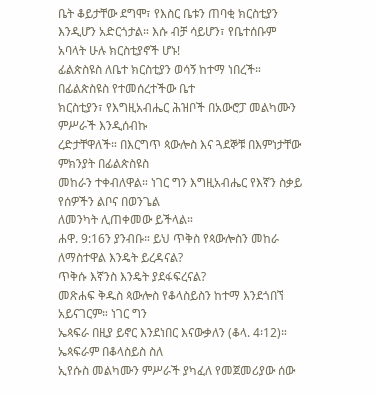ቤት ቆይታቸው ደግሞ፣ የእስር ቤቱን ጠባቂ ክርስቲያን
እንዲሆን አድርጎታል። እሱ ብቻ ሳይሆን፣ የቤተሰቡም አባላት ሁሉ ክርስቲያኖች ሆኑ!
ፊልጵስዩስ ለቤተ ክርስቲያን ወሳኝ ከተማ ነበረች። በፊልጵስዩስ የተመሰረተችው ቤተ
ክርስቲያን፣ የእግዚአብሔር ሕዝቦች በአውሮፓ መልካሙን ምሥራች እንዲሰብኩ
ረድታቸዋለች። በእርግጥ ጳውሎስ እና ጓደኞቹ በእምነታቸው ምክንያት በፊልጵስዩስ
መከራን ተቀብለዋል። ነገር ግን እግዚአብሔር የእኛን ስቃይ የሰዎችን ልቦና በወንጌል
ለመንካት ሊጠቀመው ይችላል።
ሐዋ. 9:16ን ያንብቡ። ይህ ጥቅስ የጳውሎስን መከራ ለማስተዋል እንዴት ይረዳናል?
ጥቅሱ እኛንስ እንዴት ያደፋፍረናል?
መጽሐፍ ቅዱስ ጳውሎስ የቆላስይስን ከተማ እንደጎበኘ አይናገርም። ነገር ግን
ኤጳፍራ በዚያ ይኖር እንደነበር እናውቃለን (ቆላ. 4፡12)። ኤጳፍራም በቆላስይስ ስለ
ኢየሱስ መልካሙን ምሥራች ያካፈለ የመጀመሪያው ሰው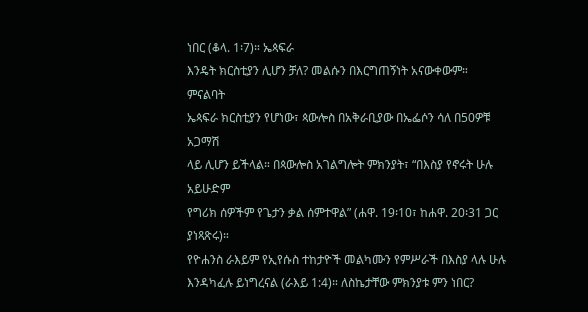ነበር (ቆላ. 1፡7)። ኤጳፍራ
እንዴት ክርስቲያን ሊሆን ቻለ? መልሱን በእርግጠኝነት አናውቀውም። ምናልባት
ኤጳፍራ ክርስቲያን የሆነው፣ ጳውሎስ በአቅራቢያው በኤፌሶን ሳለ በ50ዎቹ አጋማሽ
ላይ ሊሆን ይችላል። በጳውሎስ አገልግሎት ምክንያት፣ “በእስያ የኖሩት ሁሉ አይሁድም
የግሪክ ሰዎችም የጌታን ቃል ሰምተዋል” (ሐዋ. 19፡10፣ ከሐዋ. 20፡31 ጋር ያነጻጽሩ)።
የዮሐንስ ራእይም የኢየሱስ ተከታዮች መልካሙን የምሥራች በእስያ ላሉ ሁሉ
እንዳካፈሉ ይነግረናል (ራእይ 1:4)። ለስኬታቸው ምክንያቱ ምን ነበር?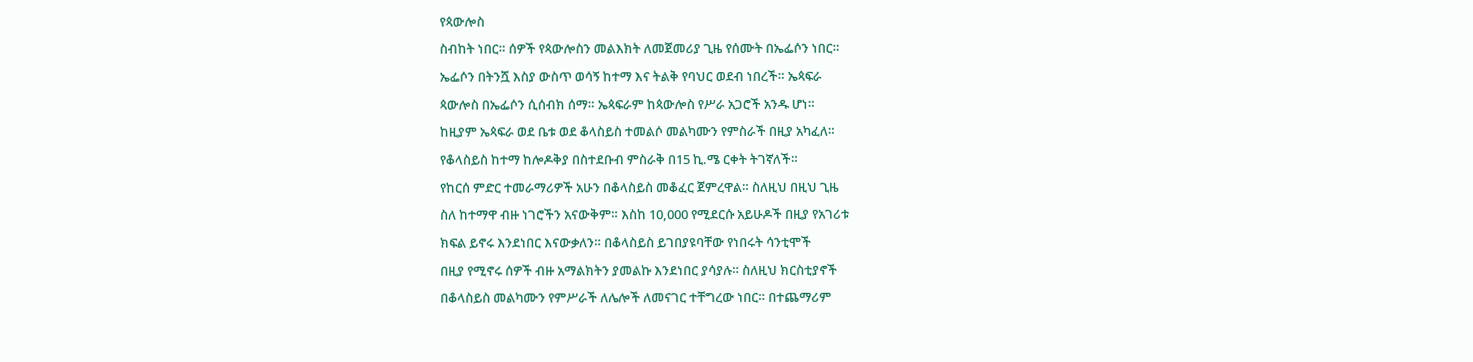የጳውሎስ
ስብከት ነበር። ሰዎች የጳውሎስን መልእክት ለመጀመሪያ ጊዜ የሰሙት በኤፌሶን ነበር።
ኤፌሶን በትንሿ እስያ ውስጥ ወሳኝ ከተማ እና ትልቅ የባህር ወደብ ነበረች። ኤጳፍራ
ጳውሎስ በኤፌሶን ሲሰብክ ሰማ። ኤጳፍራም ከጳውሎስ የሥራ አጋሮች አንዱ ሆነ።
ከዚያም ኤጳፍራ ወደ ቤቱ ወደ ቆላስይስ ተመልሶ መልካሙን የምስራች በዚያ አካፈለ።
የቆላስይስ ከተማ ከሎዶቅያ በስተደቡብ ምስራቅ በ15 ኪ.ሜ ርቀት ትገኛለች።
የከርሰ ምድር ተመራማሪዎች አሁን በቆላስይስ መቆፈር ጀምረዋል። ስለዚህ በዚህ ጊዜ
ስለ ከተማዋ ብዙ ነገሮችን አናውቅም። እስከ 10,000 የሚደርሱ አይሁዶች በዚያ የአገሪቱ
ክፍል ይኖሩ እንደነበር እናውቃለን። በቆላስይስ ይገበያዩባቸው የነበሩት ሳንቲሞች
በዚያ የሚኖሩ ሰዎች ብዙ አማልክትን ያመልኩ እንደነበር ያሳያሉ። ስለዚህ ክርስቲያኖች
በቆላስይስ መልካሙን የምሥራች ለሌሎች ለመናገር ተቸግረው ነበር። በተጨማሪም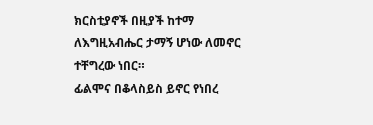ክርስቲያኖች በዚያች ከተማ ለእግዚአብሔር ታማኝ ሆነው ለመኖር ተቸግረው ነበር።
ፊልሞና በቆላስይስ ይኖር የነበረ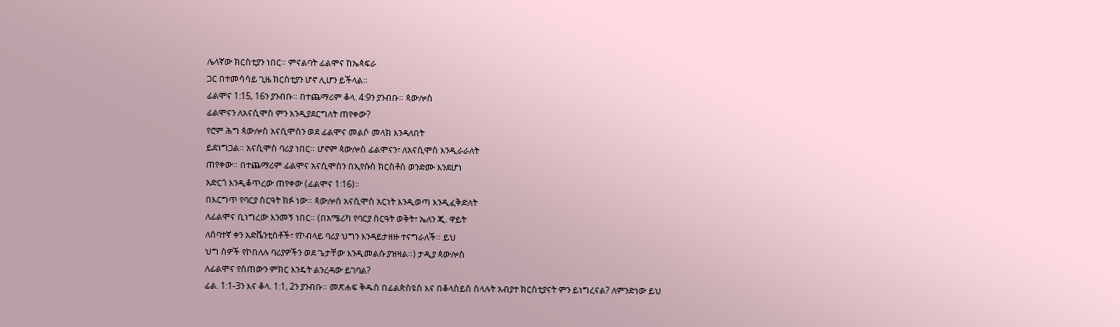ሌላኛው ክርስቲያን ነበር። ምናልባት ፊልሞና ከኤጳፍራ
ጋር በተመሳሳይ ጊዜ ክርስቲያን ሆኖ ሊሆን ይችላል።
ፊልሞና 1:15, 16ን ያንብቡ። በተጨማሪም ቆላ. 4:9ን ያንብቡ። ጳውሎስ
ፊልሞናን ለአናሲሞስ ምን እንዲያደርግለት ጠየቀው?
የሮም ሕግ ጳውሎስ አናሲሞስን ወደ ፊልሞና መልሶ መላክ እንዳለበት
ይደነግጋል። አናሲሞስ ባሪያ ነበር። ሆኖም ጳውሎስ ፊልሞናን፣ ለአናሲሞስ እንዲራራለት
ጠየቀው። በተጨማሪም ፊልሞና አናሲሞስን በኢየሱስ ክርስቶስ ወንድሙ እንደሆነ
አድርጎ እንዲቆጥረው ጠየቀው (ፊልሞና 1፡16)።
በእርግጥ የባርያ ስርዓት ክፉ ነው። ጳውሎስ አናሲሞስ አርነት እንዲወጣ እንዲፈቅድለት
ለፊልሞና ቢነግረው እንመኝ ነበር። (በአሜሪካ የባርያ ስርዓት ወቅት፣ ኤለን ጂ. ዋይት
ለሰባተኛ ቀን አድቬንቲስቶች፣ የኮብላይ ባሪያ ህግን እንዳይታዘዙ ተናግራለች። ይህ
ህግ ሰዎች የኮበለሉ ባሪያዎችን ወደ ጌታቸው እንዲመልሱ ያዝዛል።) ታዲያ ጳውሎስ
ለፊልሞና የሰጠውን ምክር እንዴት ልንረዳው ይገባል?
ፊል. 1:1-3ን እና ቆላ. 1:1, 2ን ያንብቡ። መጽሐፍ ቅዱስ በፊልጵስዩስ እና በቆላስይስ ስላሉት አብያተ ክርስቲያናት ምን ይነግረናል? ለምንድነው ይህ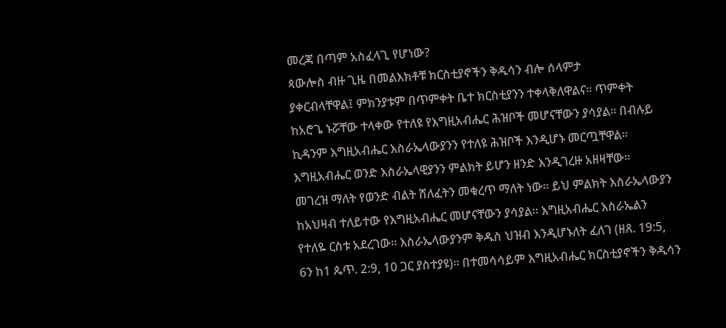መረጃ በጣም አስፈላጊ የሆነው?
ጳውሎስ ብዙ ጊዜ በመልእክቶቹ ክርስቲያኖችን ቅዱሳን ብሎ ሰላምታ
ያቀርብላቸዋል፤ ምክንያቱም በጥምቀት ቤተ ክርስቲያንን ተቀላቅለዋልና። ጥምቀት
ከአሮጌ ኑሯቸው ተላቀው የተለዩ የእግዚአብሔር ሕዝቦች መሆናቸውን ያሳያል። በብሉይ
ኪዳንም እግዚአብሔር እስራኤላውያንን የተለዩ ሕዝቦች እንዲሆኑ መርጧቸዋል።
እግዚአብሔር ወንድ እስራኤላዊያንን ምልክት ይሆን ዘንድ እንዲገረዙ አዘዛቸው።
መገረዝ ማለት የወንድ ብልት ሸለፈትን መቁረጥ ማለት ነው። ይህ ምልክት እስራኤላውያን
ከአህዛብ ተለይተው የእግዚአብሔር መሆናቸውን ያሳያል። እግዚአብሔር እስራኤልን
የተለዬ ርስቱ አደረገው። እስራኤላውያንም ቅዱስ ህዝብ እንዲሆኑለት ፈለገ (ዘጸ. 19:5,
6ን ከ1 ጴጥ. 2:9, 10 ጋር ያስተያዩ)። በተመሳሳይም እግዚአብሔር ክርስቲያኖችን ቅዱሳን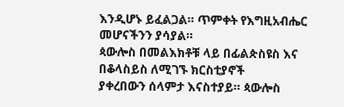እንዲሆኑ ይፈልጋል። ጥምቀት የእግዚአብሔር መሆናችንን ያሳያል።
ጳውሎስ በመልእክቶቹ ላይ በፊልጵስዩስ እና በቆላስይስ ለሚገኙ ክርስቲያኖች
ያቀረበውን ሰላምታ እናስተያይ። ጳውሎስ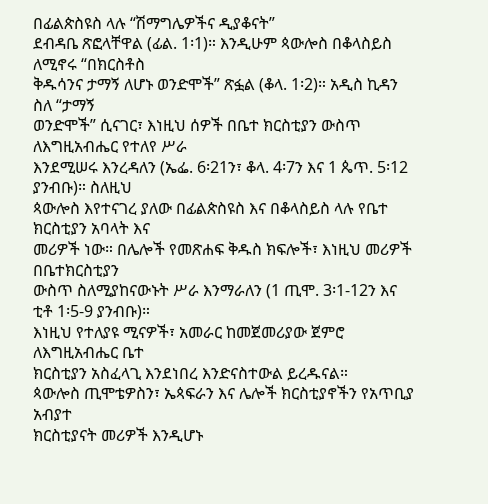በፊልጵስዩስ ላሉ “ሽማግሌዎችና ዲያቆናት”
ደብዳቤ ጽፎላቸዋል (ፊል. 1፡1)። እንዲሁም ጳውሎስ በቆላስይስ ለሚኖሩ “በክርስቶስ
ቅዱሳንና ታማኝ ለሆኑ ወንድሞች” ጽፏል (ቆላ. 1፡2)። አዲስ ኪዳን ስለ “ታማኝ
ወንድሞች” ሲናገር፣ እነዚህ ሰዎች በቤተ ክርስቲያን ውስጥ ለእግዚአብሔር የተለየ ሥራ
እንደሚሠሩ እንረዳለን (ኤፌ. 6፡21ን፣ ቆላ. 4፡7ን እና 1 ጴጥ. 5፡12 ያንብቡ)። ስለዚህ
ጳውሎስ እየተናገረ ያለው በፊልጵስዩስ እና በቆላስይስ ላሉ የቤተ ክርስቲያን አባላት እና
መሪዎች ነው። በሌሎች የመጽሐፍ ቅዱስ ክፍሎች፣ እነዚህ መሪዎች በቤተክርስቲያን
ውስጥ ስለሚያከናውኑት ሥራ እንማራለን (1 ጢሞ. 3፡1-12ን እና ቲቶ 1፡5-9 ያንብቡ)።
እነዚህ የተለያዩ ሚናዎች፣ አመራር ከመጀመሪያው ጀምሮ ለእግዚአብሔር ቤተ
ክርስቲያን አስፈላጊ እንደነበረ እንድናስተውል ይረዱናል።
ጳውሎስ ጢሞቴዎስን፣ ኤጳፍራን እና ሌሎች ክርስቲያኖችን የአጥቢያ አብያተ
ክርስቲያናት መሪዎች እንዲሆኑ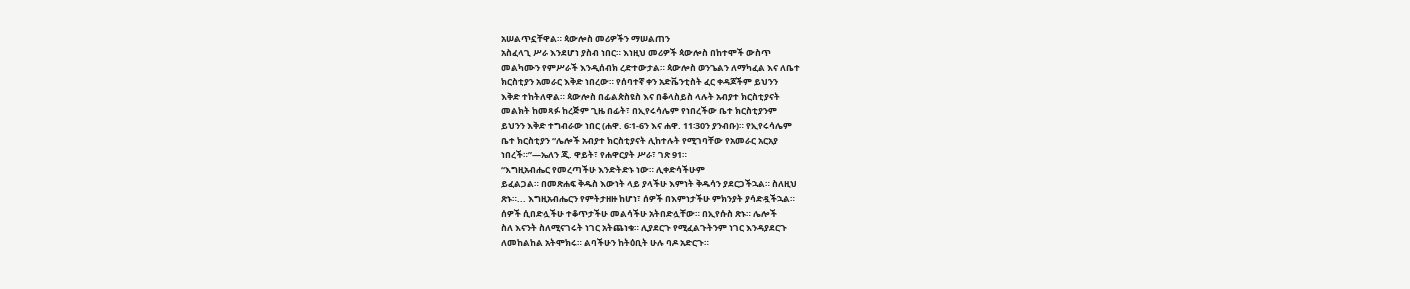አሠልጥኗቸዋል። ጳውሎስ መሪዎችን ማሠልጠን
አስፈላጊ ሥራ እንደሆነ ያስብ ነበር። እነዚህ መሪዎች ጳውሎስ በከተሞች ውስጥ
መልካሙን የምሥራች እንዲሰብክ ረድተውታል። ጳውሎስ ወንጌልን ለማካፈል እና ለቤተ
ክርስቲያን አመራር እቅድ ነበረው። የሰባተኛ ቀን አድቬንቲስት ፈር ቀዳጆችም ይህንን
እቅድ ተከትለዋል። ጳውሎስ በፊልጵስዩስ እና በቆላስይስ ላሉት አብያተ ክርስቲያናት
መልክት ከመጻፉ ከረጅም ጊዜ በፊት፣ በኢየሩሳሌም የነበረችው ቤተ ክርስቲያንም
ይህንን እቅድ ተግብራው ነበር (ሐዋ. 6፡1-6ን እና ሐዋ. 11፡30ን ያንብቡ)። የኢየሩሳሌም
ቤተ ክርስቲያን “ሌሎች አብያተ ክርስቲያናት ሊከተሉት የሚገባቸው የአመራር አርአያ
ነበረች።”—ኤለን ጂ. ዋይት፣ የሐዋርያት ሥራ፣ ገጽ 91።
“እግዚአብሔር የመረጣችሁ እንድትድኑ ነው። ሊቀድሳችሁም
ይፈልጋል። በመጽሐፍ ቅዱስ እውነት ላይ ያላችሁ እምነት ቅዱሳን ያደርጋችኋል። ስለዚህ
ጽኑ።... እግዚአብሔርን የምትታዘዙ ከሆነ፣ ሰዎች በእምነታችሁ ምክንያት ያሳድዷችኋል።
ሰዎች ሲበድሏችሁ ተቆጥታችሁ መልሳችሁ አትበድሏቸው። በኢየሱስ ጽኑ። ሌሎች
ስለ እናንት ስለሚናገሩት ነገር አትጨነቁ። ሊያደርጉ የሚፈልጉትንም ነገር እንዳያደርጉ
ለመከልከል አትሞክሩ። ልባችሁን ከትዕቢት ሁሉ ባዶ አድርጉ።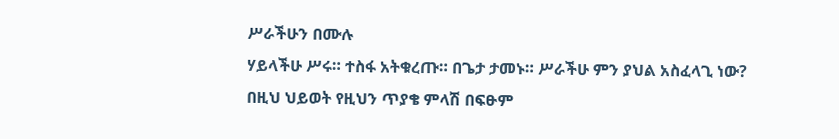ሥራችሁን በሙሉ
ሃይላችሁ ሥሩ። ተስፋ አትቁረጡ። በጌታ ታመኑ። ሥራችሁ ምን ያህል አስፈላጊ ነው?
በዚህ ህይወት የዚህን ጥያቄ ምላሽ በፍፁም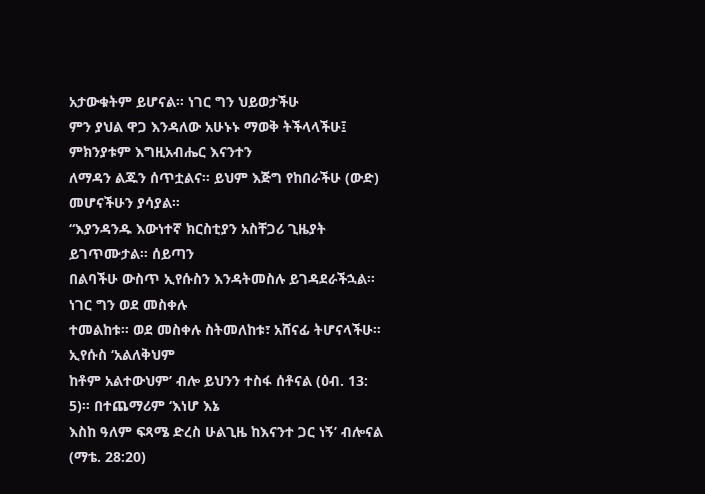አታውቁትም ይሆናል። ነገር ግን ህይወታችሁ
ምን ያህል ዋጋ እንዳለው አሁኑኑ ማወቅ ትችላላችሁ፤ ምክንያቱም እግዚአብሔር እናንተን
ለማዳን ልጁን ሰጥቷልና። ይህም እጅግ የከበራችሁ (ውድ) መሆናችሁን ያሳያል።
“እያንዳንዱ እውነተኛ ክርስቲያን አስቸጋሪ ጊዜያት ይገጥሙታል። ሰይጣን
በልባችሁ ውስጥ ኢየሱስን እንዳትመስሉ ይገዳደራችኋል። ነገር ግን ወደ መስቀሉ
ተመልከቱ። ወደ መስቀሉ ስትመለከቱ፣ አሸናፊ ትሆናላችሁ። ኢየሱስ ‘አልለቅህም
ከቶም አልተውህም’ ብሎ ይህንን ተስፋ ሰቶናል (ዕብ. 13: 5)። በተጨማሪም ‘እነሆ እኔ
እስከ ዓለም ፍጻሜ ድረስ ሁልጊዜ ከእናንተ ጋር ነኝ’ ብሎናል (ማቴ. 28:20)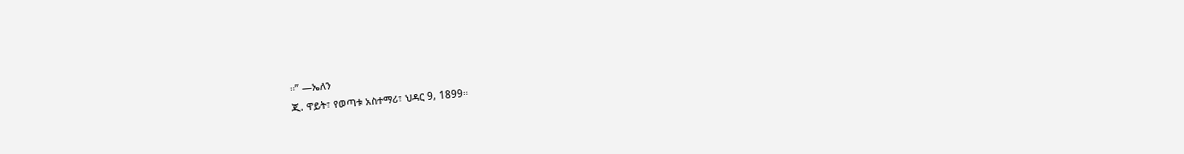።” —ኤለን
ጂ. ዋይት፣ የወጣቱ አስተማሪ፣ ህዳር 9, 1899።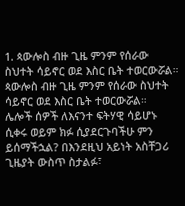1. ጳውሎስ ብዙ ጊዜ ምንም የሰራው ስህተት ሳይኖር ወደ እስር ቤት ተወርውሯል።
ጳውሎስ ብዙ ጊዜ ምንም የሰራው ስህተት ሳይኖር ወደ እስር ቤት ተወርውሯል።
ሌሎች ሰዎች ለእናንተ ፍትሃዊ ሳይሆኑ ሲቀሩ ወይም ክፉ ሲያደርጉባችሁ ምን
ይሰማችኋል? በእንደዚህ አይነት አስቸጋሪ ጊዜያት ውስጥ ስታልፉ፣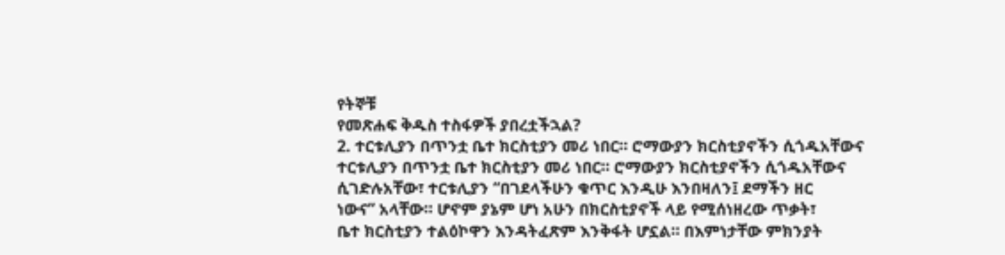የትኞቹ
የመጽሐፍ ቅዱስ ተስፋዎች ያበረቷችኋል?
2. ተርቱሊያን በጥንቷ ቤተ ክርስቲያን መሪ ነበር። ሮማውያን ክርስቲያኖችን ሲጎዱአቸውና
ተርቱሊያን በጥንቷ ቤተ ክርስቲያን መሪ ነበር። ሮማውያን ክርስቲያኖችን ሲጎዱአቸውና
ሲገድሉአቸው፣ ተርቱሊያን “በገደላችሁን ቁጥር እንዲሁ እንበዛለን፤ ደማችን ዘር
ነውና” አላቸው። ሆኖም ያኔም ሆነ አሁን በክርስቲያኖች ላይ የሚሰነዘረው ጥቃት፣
ቤተ ክርስቲያን ተልዕኮዋን እንዳትፈጽም እንቅፋት ሆኗል። በእምነታቸው ምክንያት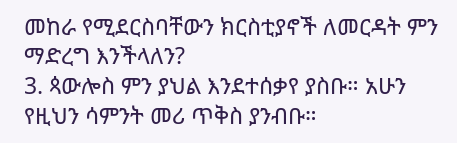መከራ የሚደርስባቸውን ክርስቲያኖች ለመርዳት ምን ማድረግ እንችላለን?
3. ጳውሎስ ምን ያህል እንደተሰቃየ ያስቡ። አሁን የዚህን ሳምንት መሪ ጥቅስ ያንብቡ።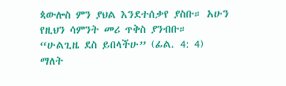ጳውሎስ ምን ያህል እንደተሰቃየ ያስቡ። አሁን የዚህን ሳምንት መሪ ጥቅስ ያንብቡ።
“ሁልጊዜ ደስ ይበላችሁ” (ፊል. 4: 4) ማለት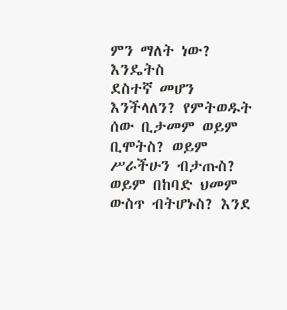ምን ማለት ነው? እንዴትስ
ደስተኛ መሆን እንችላለን? የምትወዱት ሰው ቢታመም ወይም ቢሞትስ? ወይም
ሥራችሁን ብታጡስ? ወይም በከባድ ህመም ውስጥ ብትሆኑስ? እንደ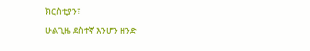ክርስቲያን፣
ሁልጊዜ ደስተኛ እንሆን ዘንድ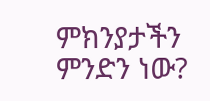ምክንያታችን ምንድን ነው?